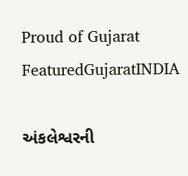Proud of Gujarat
FeaturedGujaratINDIA

અંકલેશ્વરની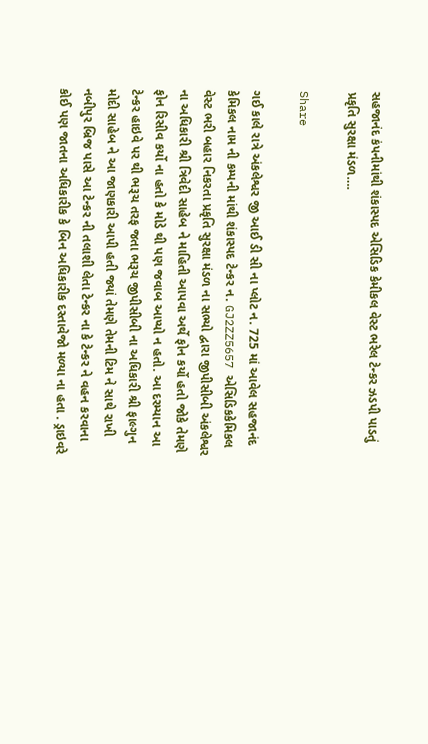સહજાનંદ કંપનીમાંથી શંકાસ્પદ એસિડિક કેમીકલ વેસ્ટ ભરેલ ટેન્કર ઝડપી પાડતું પ્રકૃતિ સુરક્ષા મંડળ….

Share

ગઈ કાલે રાત્રે અંકલેશ્વર જી આઈ ડી સી ના પ્લોટ ન. 725 માં આવેલ સહજાનંદ કેમિકલ નામ ની કમ્પની માંથી શંકાસ્પદ ટેન્કર ન. GJ2ZZ5657 એસિડિકકેમિકલ વેસ્ટ ભરી બહાર નિકરતા પ્રકૃતિ સુરક્ષા મંડળ ના સભ્યો દ્વારા જીપીસીબી અંકલેશ્વર ના અધિકારી શ્રી ત્રિવેદી સાહેબ ને માહિતી આપવા અર્થે ફોન કર્યો હતો જોકે તેમણે ફોન રિસીવ કર્યો ના હતો કે મોડે થી પણ જવાબ આપ્યો ન હતો. આ દરમ્યાન આ ટેન્કર હાઇવે પર થી ભરૂચ તરફ જતા ભરૂચ જીપીસીબી ના અધિકારી શ્રી ફાલ્ગુન મોદી સાહેબ ને આ જાણકારી આપી હતી જ્યાં તેમણે તેમની ટિમ ને સાથે રાખી નબીપુર બ્રિજ પાસે આ ટેન્કર ની તલાશી લેતા ટેન્કર ના કે ટેન્કર ને વહન કરવાના કોઈ પણ જાતના અધિકારીક કે બિન અધિકારીક દસ્તાવેજો મળ્યા ના હતા . ડ્રાઇવરે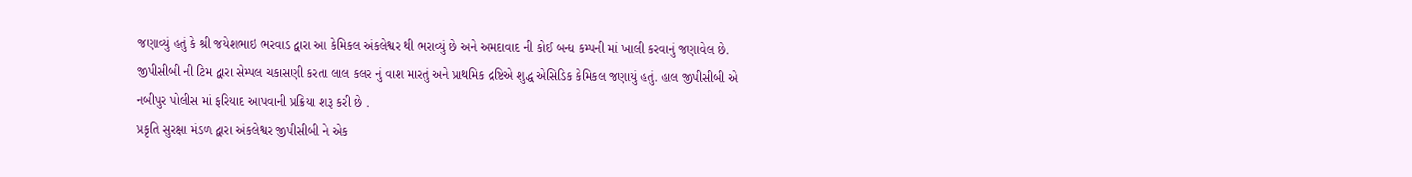જણાવ્યું હતું કે શ્રી જયેશભાઇ ભરવાડ દ્વારા આ કેમિકલ અંકલેશ્વર થી ભરાવ્યું છે અને અમદાવાદ ની કોઈ બન્ધ કમ્પની માં ખાલી કરવાનું જણાવેલ છે. જીપીસીબી ની ટિમ દ્વારા સેમ્પલ ચકાસણી કરતા લાલ કલર નું વાશ મારતું અને પ્રાથમિક દ્રષ્ટિએ શુદ્ધ એસિડિક કેમિકલ જણાયું હતું. હાલ જીપીસીબી એ નબીપુર પોલીસ માં ફરિયાદ આપવાની પ્રક્રિયા શરૂ કરી છે .
પ્રકૃતિ સુરક્ષા મંડળ દ્વારા અંકલેશ્વર જીપીસીબી ને એક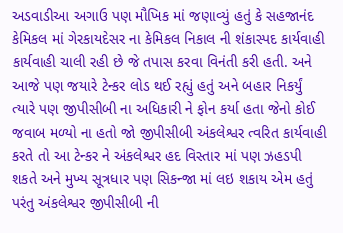અડવાડીઆ અગાઉ પણ મૌખિક માં જણાવ્યું હતું કે સહજાનંદ કેમિકલ માં ગેરકાયદેસર ના કેમિકલ નિકાલ ની શંકાસ્પદ કાર્યવાહી કાર્યવાહી ચાલી રહી છે જે તપાસ કરવા વિનંતી કરી હતી. અને આજે પણ જયારે ટેન્કર લોડ થઈ રહ્યું હતું અને બહાર નિકર્યું ત્યારે પણ જીપીસીબી ના અધિકારી ને ફોન કર્યા હતા જેનો કોઈ જવાબ મળ્યો ના હતો જો જીપીસીબી અંકલેશ્વર ત્વરિત કાર્યવાહી કરતે તો આ ટેન્કર ને અંકલેશ્વર હદ વિસ્તાર માં પણ ઝહડપી શકતે અને મુખ્ય સૂત્રધાર પણ સિકન્જા માં લઇ શકાય એમ હતું પરંતુ અંકલેશ્વર જીપીસીબી ની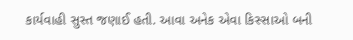કાર્યવાહી સુસ્ત જણાઈ હતી. આવા અનેક એવા કિસ્સાઓ બની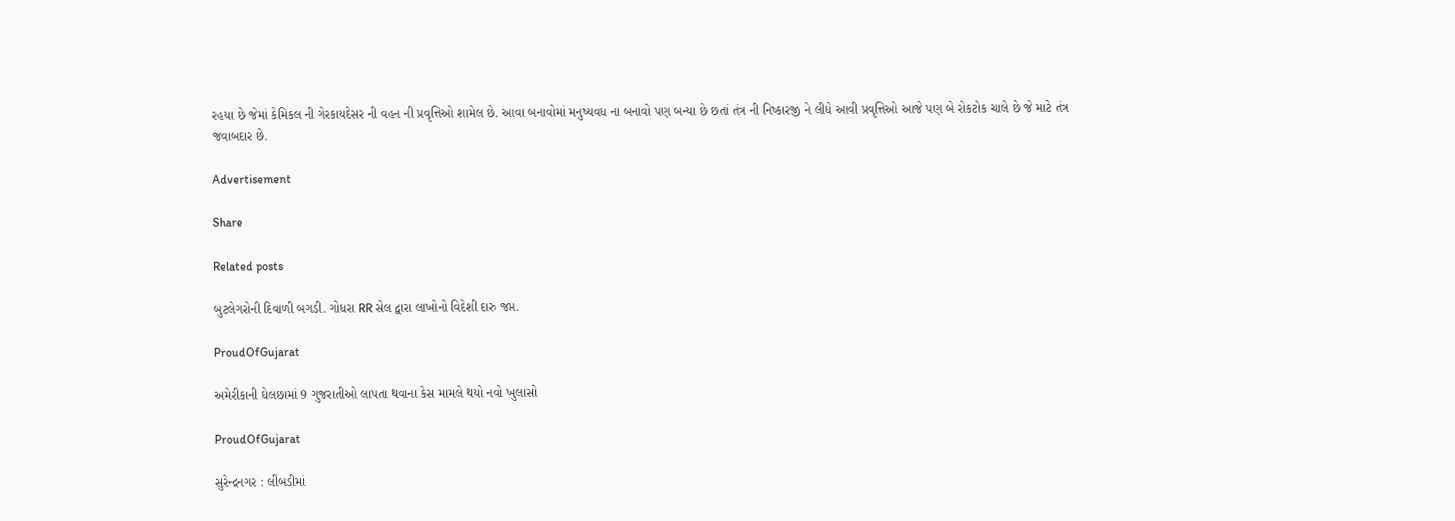રહયા છે જેમાં કેમિકલ ની ગેરકાયદેસર ની વહન ની પ્રવૃત્તિઓ શામેલ છે. આવા બનાવોમાં મનુષ્યવધ ના બનાવો પણ બન્યા છે છતાં તંત્ર ની નિષ્કારજી ને લીધે આવી પ્રવૃત્તિઓ આજે પણ બે રોકટોક ચાલે છે જે માટે તંત્ર જવાબદાર છે.

Advertisement

Share

Related posts

બુટલેગરોની દિવાળી બગડી. ગોધરા RR સેલ દ્વારા લાખોનો વિદેશી દારુ જપ્ત.

ProudOfGujarat

અમેરીકાની ઘેલછામાં 9 ગુજરાતીઓ લાપતા થવાના કેસ મામલે થયો નવો ખુલાસો

ProudOfGujarat

સુરેન્દ્રનગર : લીંબડીમાં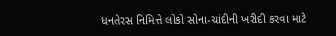ધનતેરસ નિમિત્તે લોકો સોના-ચાંદીની ખરીદી કરવા માટે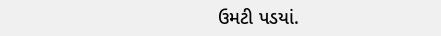ઉમટી પડયાં.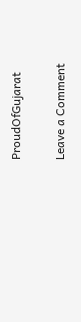ProudOfGujarat

Leave a Comment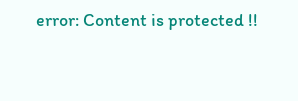error: Content is protected !!